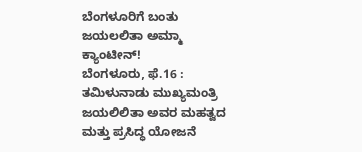ಬೆಂಗಳೂರಿಗೆ ಬಂತು ಜಯಲಲಿತಾ ಅಮ್ಮಾ ಕ್ಯಾಂಟೀನ್!
ಬೆಂಗಳೂರು, ಫೆ.16 : ತಮಿಳುನಾಡು ಮುಖ್ಯಮಂತ್ರಿ ಜಯಲಿಲಿತಾ ಅವರ ಮಹತ್ವದ ಮತ್ತು ಪ್ರಸಿದ್ಧ ಯೋಜನೆ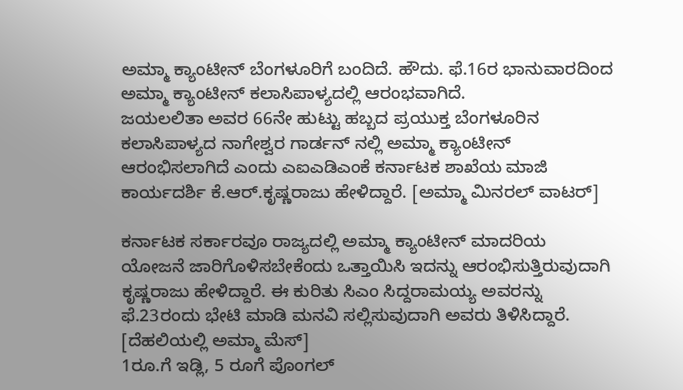ಅಮ್ಮಾ ಕ್ಯಾಂಟೀನ್ ಬೆಂಗಳೂರಿಗೆ ಬಂದಿದೆ. ಹೌದು. ಫೆ.16ರ ಭಾನುವಾರದಿಂದ ಅಮ್ಮಾ ಕ್ಯಾಂಟೀನ್ ಕಲಾಸಿಪಾಳ್ಯದಲ್ಲಿ ಆರಂಭವಾಗಿದೆ.
ಜಯಲಲಿತಾ ಅವರ 66ನೇ ಹುಟ್ಟು ಹಬ್ಬದ ಪ್ರಯುಕ್ತ ಬೆಂಗಳೂರಿನ ಕಲಾಸಿಪಾಳ್ಯದ ನಾಗೇಶ್ವರ ಗಾರ್ಡನ್ ನಲ್ಲಿ ಅಮ್ಮಾ ಕ್ಯಾಂಟೀನ್ ಆರಂಭಿಸಲಾಗಿದೆ ಎಂದು ಎಐಎಡಿಎಂಕೆ ಕರ್ನಾಟಕ ಶಾಖೆಯ ಮಾಜಿ ಕಾರ್ಯದರ್ಶಿ ಕೆ.ಆರ್.ಕೃಷ್ಣರಾಜು ಹೇಳಿದ್ದಾರೆ. [ಅಮ್ಮಾ ಮಿನರಲ್ ವಾಟರ್]

ಕರ್ನಾಟಕ ಸರ್ಕಾರವೂ ರಾಜ್ಯದಲ್ಲಿ ಅಮ್ಮಾ ಕ್ಯಾಂಟೀನ್ ಮಾದರಿಯ ಯೋಜನೆ ಜಾರಿಗೊಳಿಸಬೇಕೆಂದು ಒತ್ತಾಯಿಸಿ ಇದನ್ನು ಆರಂಭಿಸುತ್ತಿರುವುದಾಗಿ ಕೃಷ್ಣರಾಜು ಹೇಳಿದ್ದಾರೆ. ಈ ಕುರಿತು ಸಿಎಂ ಸಿದ್ದರಾಮಯ್ಯ ಅವರನ್ನು ಫೆ.23ರಂದು ಭೇಟಿ ಮಾಡಿ ಮನವಿ ಸಲ್ಲಿಸುವುದಾಗಿ ಅವರು ತಿಳಿಸಿದ್ದಾರೆ. [ದೆಹಲಿಯಲ್ಲಿ ಅಮ್ಮಾ ಮೆಸ್]
1ರೂ.ಗೆ ಇಡ್ಲಿ, 5 ರೂಗೆ ಪೊಂಗಲ್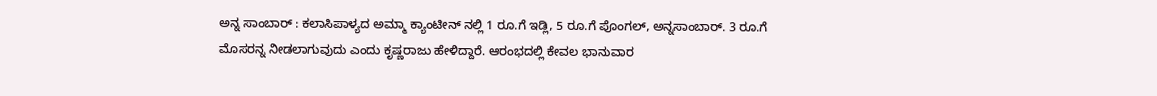ಅನ್ನ ಸಾಂಬಾರ್ : ಕಲಾಸಿಪಾಳ್ಯದ ಅಮ್ಮಾ ಕ್ಯಾಂಟೀನ್ ನಲ್ಲಿ 1 ರೂ.ಗೆ ಇಡ್ಲಿ, 5 ರೂ.ಗೆ ಪೊಂಗಲ್, ಅನ್ನಸಾಂಬಾರ್. 3 ರೂ.ಗೆ ಮೊಸರನ್ನ ನೀಡಲಾಗುವುದು ಎಂದು ಕೃಷ್ಣರಾಜು ಹೇಳಿದ್ದಾರೆ. ಆರಂಭದಲ್ಲಿ ಕೇವಲ ಭಾನುವಾರ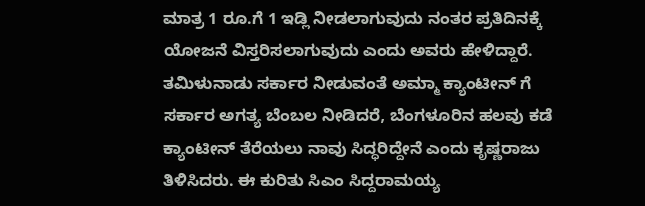ಮಾತ್ರ 1 ರೂ.ಗೆ 1 ಇಡ್ಲಿ ನೀಡಲಾಗುವುದು ನಂತರ ಪ್ರತಿದಿನಕ್ಕೆ ಯೋಜನೆ ವಿಸ್ತರಿಸಲಾಗುವುದು ಎಂದು ಅವರು ಹೇಳಿದ್ದಾರೆ.
ತಮಿಳುನಾಡು ಸರ್ಕಾರ ನೀಡುವಂತೆ ಅಮ್ಮಾ ಕ್ಯಾಂಟೀನ್ ಗೆ ಸರ್ಕಾರ ಅಗತ್ಯ ಬೆಂಬಲ ನೀಡಿದರೆ, ಬೆಂಗಳೂರಿನ ಹಲವು ಕಡೆ ಕ್ಯಾಂಟೀನ್ ತೆರೆಯಲು ನಾವು ಸಿದ್ಧರಿದ್ದೇನೆ ಎಂದು ಕೃಷ್ಣರಾಜು ತಿಳಿಸಿದರು. ಈ ಕುರಿತು ಸಿಎಂ ಸಿದ್ದರಾಮಯ್ಯ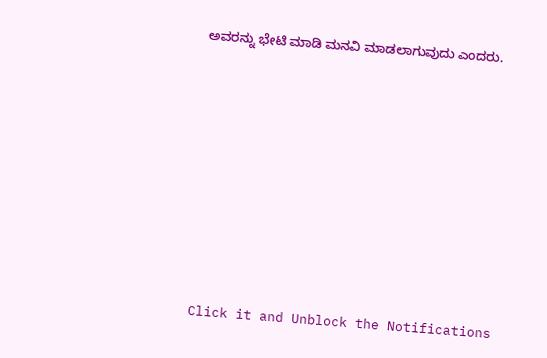ಅವರನ್ನು ಭೇಟಿ ಮಾಡಿ ಮನವಿ ಮಾಡಲಾಗುವುದು ಎಂದರು.












Click it and Unblock the Notifications